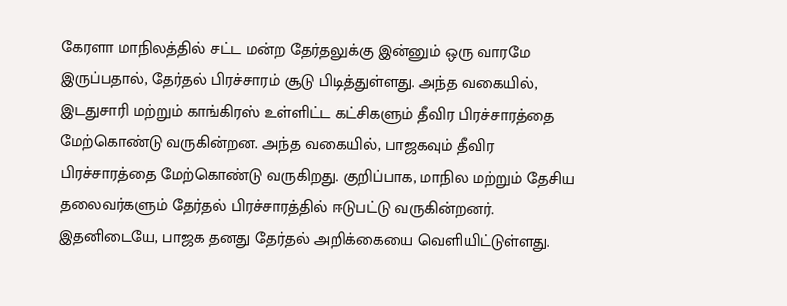கேரளா மாநிலத்தில் சட்ட மன்ற தேர்தலுக்கு இன்னும் ஒரு வாரமே இருப்பதால், தேர்தல் பிரச்சாரம் சூடு பிடித்துள்ளது. அந்த வகையில், இடதுசாரி மற்றும் காங்கிரஸ் உள்ளிட்ட கட்சிகளும் தீவிர பிரச்சாரத்தை மேற்கொண்டு வருகின்றன. அந்த வகையில், பாஜகவும் தீவிர பிரச்சாரத்தை மேற்கொண்டு வருகிறது. குறிப்பாக, மாநில மற்றும் தேசிய தலைவர்களும் தேர்தல் பிரச்சாரத்தில் ஈடுபட்டு வருகின்றனர். இதனிடையே, பாஜக தனது தேர்தல் அறிக்கையை வெளியிட்டுள்ளது.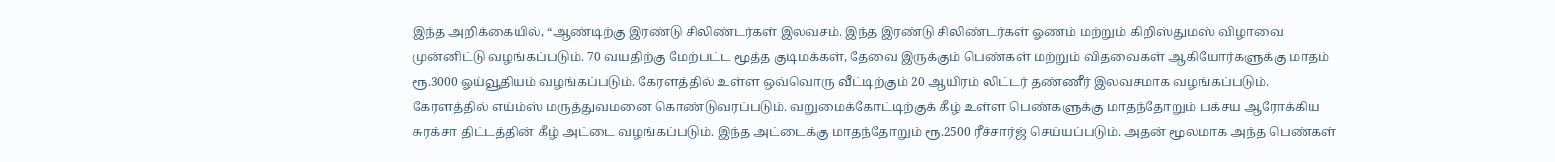இந்த அறிக்கையில், “ஆண்டிற்கு இரண்டு சிலிண்டர்கள் இலவசம். இந்த இரண்டு சிலிண்டர்கள் ஓணம் மற்றும் கிறிஸ்துமஸ் விழாவை முன்னிட்டு வழங்கப்படும். 70 வயதிற்கு மேற்பட்ட மூத்த குடிமக்கள், தேவை இருக்கும் பெண்கள் மற்றும் விதவைகள் ஆகியோர்களுக்கு மாதம் ரூ.3000 ஓய்வூதியம் வழங்கப்படும். கேரளத்தில் உள்ள ஒவ்வொரு வீட்டிற்கும் 20 ஆயிரம் லிட்டர் தண்ணீர் இலவசமாக வழங்கப்படும்.
கேரளத்தில் எய்ம்ஸ் மருத்துவமனை கொண்டுவரப்படும். வறுமைக்கோட்டிற்குக் கீழ் உள்ள பெண்களுக்கு மாதந்தோறும் பக்சய ஆரோக்கிய சுரக்சா திட்டத்தின் கீழ் அட்டை வழங்கப்படும். இந்த அட்டைக்கு மாதந்தோறும் ரூ.2500 ரீச்சார்ஜ் செய்யப்படும். அதன் மூலமாக அந்த பெண்கள்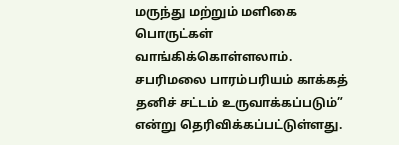மருந்து மற்றும் மளிகை பொருட்கள் வாங்கிக்கொள்ளலாம். சபரிமலை பாரம்பரியம் காக்கத் தனிச் சட்டம் உருவாக்கப்படும்” என்று தெரிவிக்கப்பட்டுள்ளது.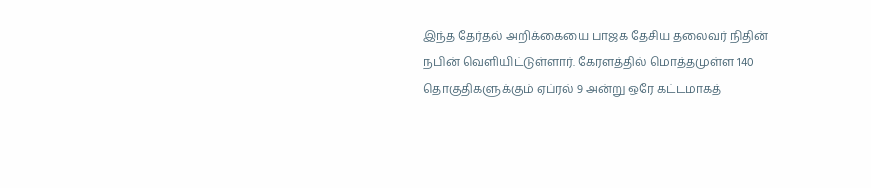இந்த தேர்தல் அறிக்கையை பாஜக தேசிய தலைவர் நிதின் நபின் வெளியிட்டுள்ளார். கேரளத்தில் மொத்தமுள்ள 140 தொகுதிகளுக்கும் ஏப்ரல் 9 அன்று ஒரே கட்டமாகத்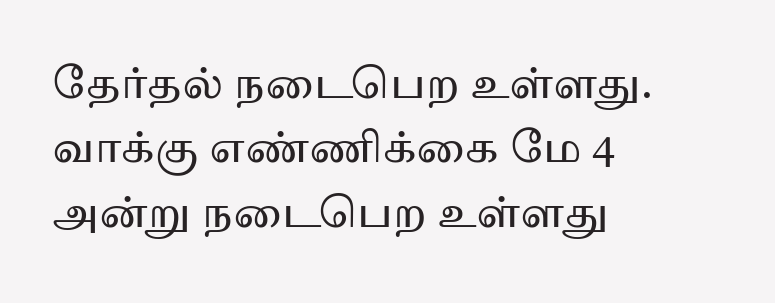தேர்தல் நடைபெற உள்ளது. வாக்கு எண்ணிக்கை மே 4 அன்று நடைபெற உள்ளது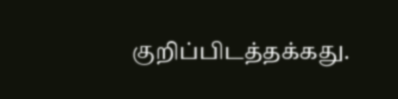குறிப்பிடத்தக்கது.